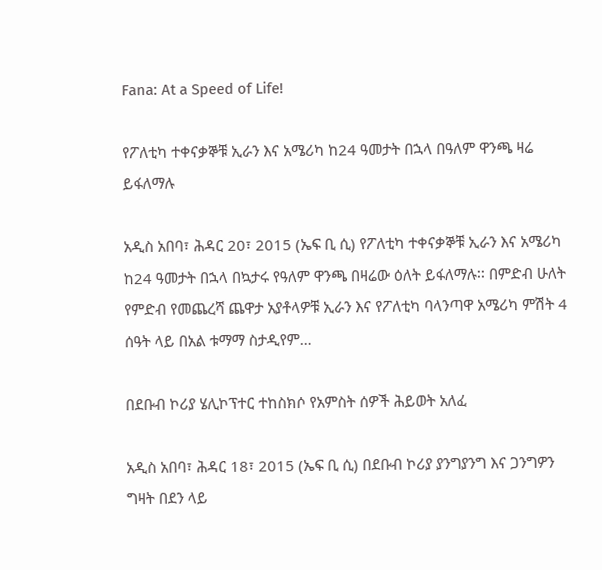Fana: At a Speed of Life!

የፖለቲካ ተቀናቃኞቹ ኢራን እና አሜሪካ ከ24 ዓመታት በኋላ በዓለም ዋንጫ ዛሬ ይፋለማሉ

አዲስ አበባ፣ ሕዳር 20፣ 2015 (ኤፍ ቢ ሲ) የፖለቲካ ተቀናቃኞቹ ኢራን እና አሜሪካ ከ24 ዓመታት በኋላ በኳታሩ የዓለም ዋንጫ በዛሬው ዕለት ይፋለማሉ፡፡ በምድብ ሁለት የምድብ የመጨረሻ ጨዋታ አያቶላዎቹ ኢራን እና የፖለቲካ ባላንጣዋ አሜሪካ ምሽት 4 ሰዓት ላይ በአል ቱማማ ስታዲየም…

በደቡብ ኮሪያ ሄሊኮፕተር ተከስክሶ የአምስት ሰዎች ሕይወት አለፈ

አዲስ አበባ፣ ሕዳር 18፣ 2015 (ኤፍ ቢ ሲ) በደቡብ ኮሪያ ያንግያንግ እና ጋንግዎን ግዛት በደን ላይ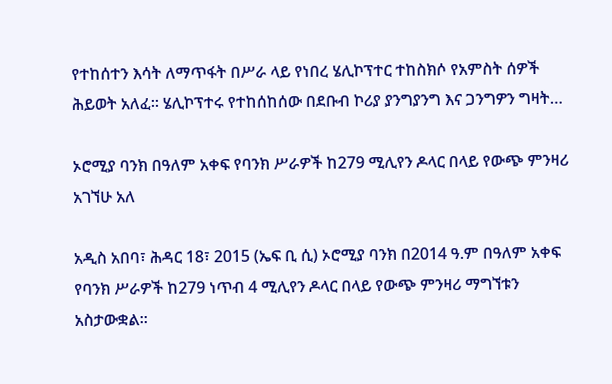የተከሰተን እሳት ለማጥፋት በሥራ ላይ የነበረ ሄሊኮፕተር ተከስክሶ የአምስት ሰዎች ሕይወት አለፈ፡፡ ሄሊኮፕተሩ የተከሰከሰው በደቡብ ኮሪያ ያንግያንግ እና ጋንግዎን ግዛት…

ኦሮሚያ ባንክ በዓለም አቀፍ የባንክ ሥራዎች ከ279 ሚሊየን ዶላር በላይ የውጭ ምንዛሪ አገኘሁ አለ

አዲስ አበባ፣ ሕዳር 18፣ 2015 (ኤፍ ቢ ሲ) ኦሮሚያ ባንክ በ2014 ዓ.ም በዓለም አቀፍ የባንክ ሥራዎች ከ279 ነጥብ 4 ሚሊየን ዶላር በላይ የውጭ ምንዛሪ ማግኘቱን አስታውቋል፡፡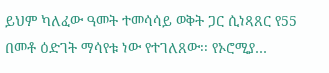ይህም ካለፈው ዓመት ተመሳሳይ ወቅት ጋር ሲነጻጸር የ55 በመቶ ዕድገት ማሳየቱ ነው የተገለጸው፡፡ የኦሮሚያ…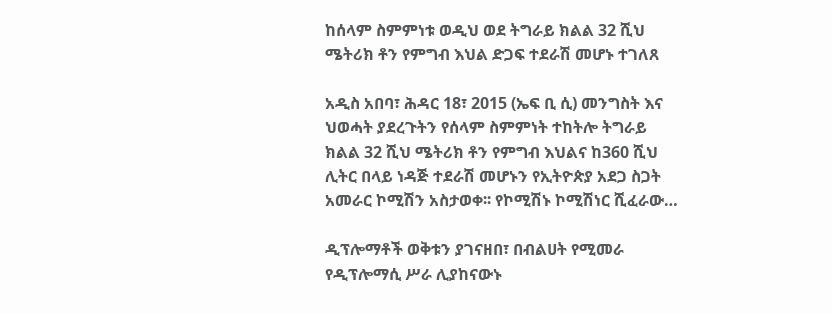ከሰላም ስምምነቱ ወዲህ ወደ ትግራይ ክልል 32 ሺህ ሜትሪክ ቶን የምግብ እህል ድጋፍ ተደራሽ መሆኑ ተገለጸ

አዲስ አበባ፣ ሕዳር 18፣ 2015 (ኤፍ ቢ ሲ) መንግስት እና ህወሓት ያደረጉትን የሰላም ስምምነት ተከትሎ ትግራይ ክልል 32 ሺህ ሜትሪክ ቶን የምግብ እህልና ከ360 ሺህ ሊትር በላይ ነዳጅ ተደራሽ መሆኑን የኢትዮጵያ አደጋ ስጋት አመራር ኮሚሽን አስታወቀ፡፡ የኮሚሽኑ ኮሚሽነር ሺፈራው…

ዲፕሎማቶች ወቅቱን ያገናዘበ፣ በብልሀት የሚመራ የዲፕሎማሲ ሥራ ሊያከናውኑ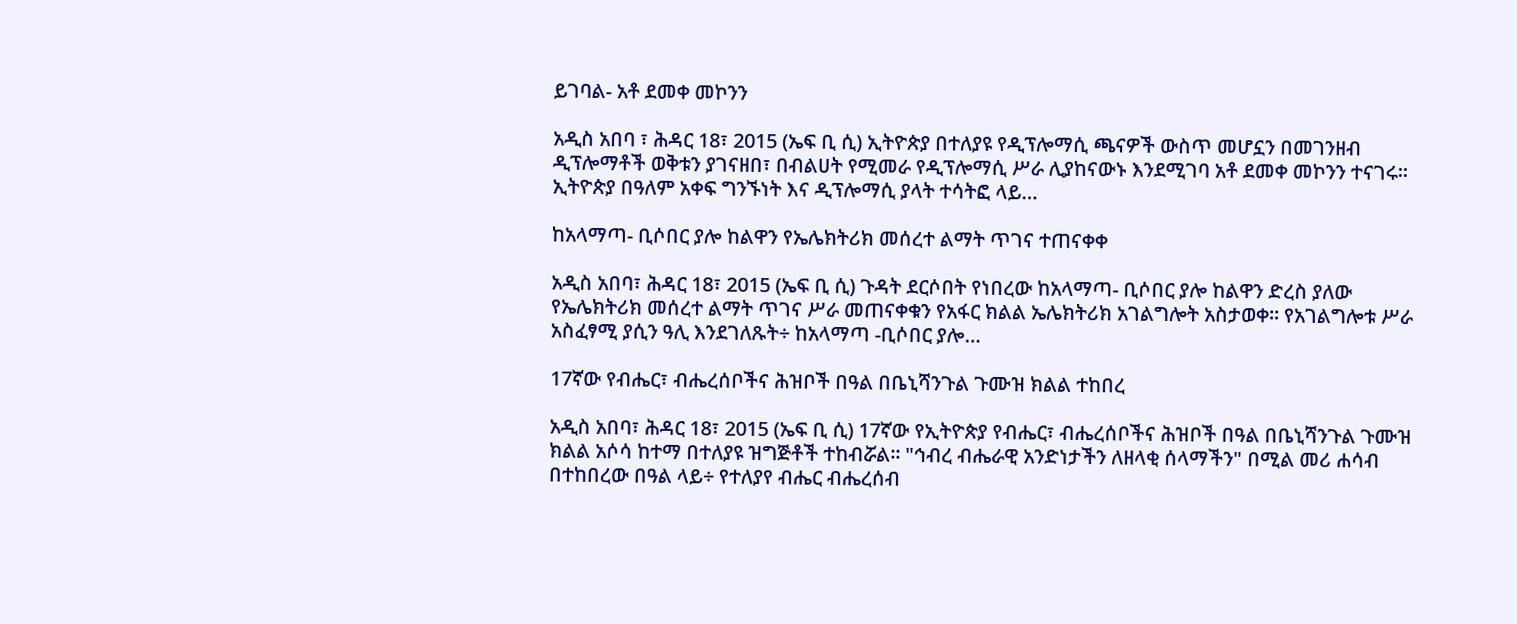ይገባል- አቶ ደመቀ መኮንን

አዲስ አበባ ፣ ሕዳር 18፣ 2015 (ኤፍ ቢ ሲ) ኢትዮጵያ በተለያዩ የዲፕሎማሲ ጫናዎች ውስጥ መሆኗን በመገንዘብ ዲፕሎማቶች ወቅቱን ያገናዘበ፣ በብልሀት የሚመራ የዲፕሎማሲ ሥራ ሊያከናውኑ እንደሚገባ አቶ ደመቀ መኮንን ተናገሩ፡፡ ኢትዮጵያ በዓለም አቀፍ ግንኙነት እና ዲፕሎማሲ ያላት ተሳትፎ ላይ…

ከአላማጣ- ቢሶበር ያሎ ከልዋን የኤሌክትሪክ መሰረተ ልማት ጥገና ተጠናቀቀ

አዲስ አበባ፣ ሕዳር 18፣ 2015 (ኤፍ ቢ ሲ) ጉዳት ደርሶበት የነበረው ከአላማጣ- ቢሶበር ያሎ ከልዋን ድረስ ያለው የኤሌክትሪክ መሰረተ ልማት ጥገና ሥራ መጠናቀቁን የአፋር ክልል ኤሌክትሪክ አገልግሎት አስታወቀ፡፡ የአገልግሎቱ ሥራ አስፈፃሚ ያሲን ዓሊ እንደገለጹት÷ ከአላማጣ -ቢሶበር ያሎ…

17ኛው የብሔር፣ ብሔረሰቦችና ሕዝቦች በዓል በቤኒሻንጉል ጉሙዝ ክልል ተከበረ

አዲስ አበባ፣ ሕዳር 18፣ 2015 (ኤፍ ቢ ሲ) 17ኛው የኢትዮጵያ የብሔር፣ ብሔረሰቦችና ሕዝቦች በዓል በቤኒሻንጉል ጉሙዝ ክልል አሶሳ ከተማ በተለያዩ ዝግጅቶች ተከብሯል፡፡ "ኅብረ ብሔራዊ አንድነታችን ለዘላቂ ሰላማችን" በሚል መሪ ሐሳብ በተከበረው በዓል ላይ÷ የተለያየ ብሔር ብሔረሰብ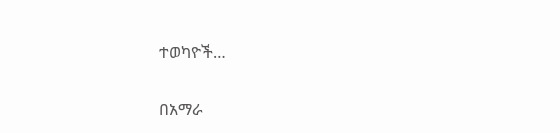ተወካዮች…

በአማራ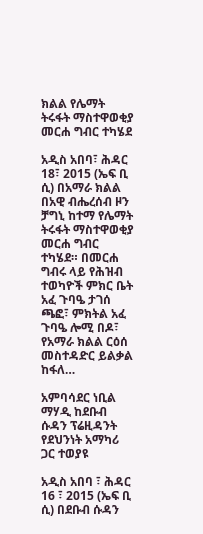ክልል የሌማት ትሩፋት ማስተዋወቂያ መርሐ ግብር ተካሄደ

አዲስ አበባ፣ ሕዳር 18፣ 2015 (ኤፍ ቢ ሲ) በአማራ ክልል በአዊ ብሔረሰብ ዞን ቻግኒ ከተማ የሌማት ትሩፋት ማስተዋወቂያ መርሐ ግብር ተካሄደ። በመርሐ ግብሩ ላይ የሕዝብ ተወካዮች ምክር ቤት አፈ ጉባዔ ታገሰ ጫፎ፣ ምክትል አፈ ጉባዔ ሎሚ በዶ፣ የአማራ ክልል ርዕሰ መስተዳድር ይልቃል ከፋለ…

አምባሳደር ነቢል ማሃዲ ከደቡብ ሱዳን ፕሬዚዳንት የደህንነት አማካሪ ጋር ተወያዩ

አዲስ አበባ ፣ ሕዳር 16 ፣ 2015 (ኤፍ ቢ ሲ) በደቡብ ሱዳን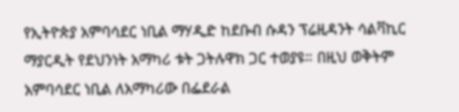የኢትዮጵያ አምባሳደር ነቢል ማሃዲድ ከደቡብ ሱዳን ፕሬዚዳንት ሳልቫኪር ማያርዲት የደህንነት አማካሪ ቱት ጋትሉዋክ ጋር ተወያዩ። በዚህ ወቅትም አምባሳደር ነቢል ለአማካሪው በፌደራል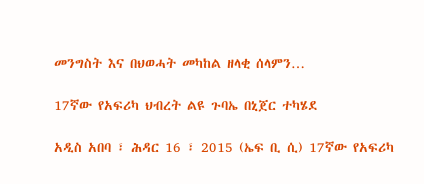መንግስት እና በህወሓት መካከል ዘላቂ ሰላምን…

17ኛው የአፍሪካ ህብረት ልዩ ጉባኤ በኒጀር ተካሄደ

አዲስ አበባ ፣ ሕዳር 16 ፣ 2015 (ኤፍ ቢ ሲ) 17ኛው የአፍሪካ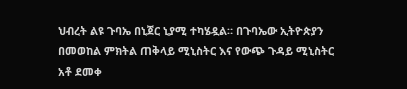ህብረት ልዩ ጉባኤ በኒጀር ኒያሚ ተካሄዷል። በጉባኤው ኢትዮጵያን በመወከል ምክትል ጠቅላይ ሚኒስትር እና የውጭ ጉዳይ ሚኒስትር አቶ ደመቀ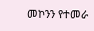መኮንን የተመራ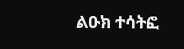ልዑክ ተሳትፎ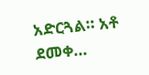አድርጓል። አቶ ደመቀ…